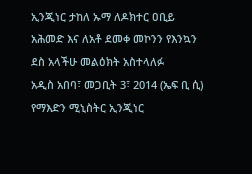ኢንጂነር ታከለ ኡማ ለዶክተር ዐቢይ አሕመድ እና ለአቶ ደመቀ መኮንን የእንኳን ደስ አላችሁ መልዕክት አስተላለፉ
አዲስ አበባ፣ መጋቢት 3፣ 2014 (ኤፍ ቢ ሲ) የማእድን ሚኒስትር ኢንጂነር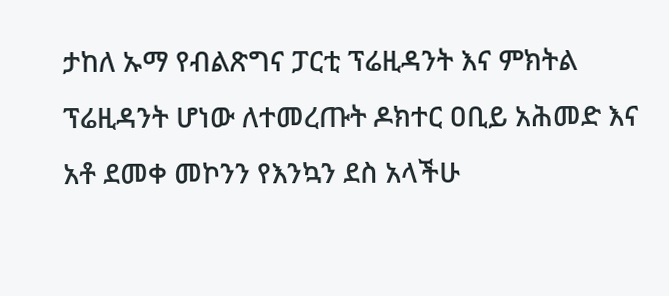ታከለ ኡማ የብልጽግና ፓርቲ ፕሬዚዳንት እና ምክትል ፕሬዚዳንት ሆነው ለተመረጡት ዶክተር ዐቢይ አሕመድ እና አቶ ደመቀ መኮንን የእንኳን ደስ አላችሁ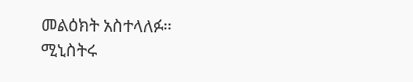መልዕክት አስተላለፉ።
ሚኒስትሩ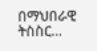በማህበራዊ ትስስር…